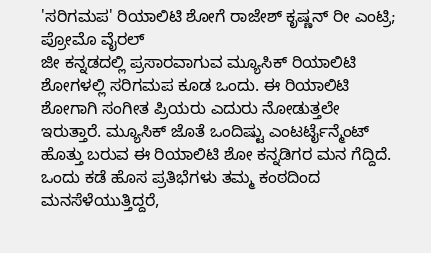'ಸರಿಗಮಪ' ರಿಯಾಲಿಟಿ ಶೋಗೆ ರಾಜೇಶ್ ಕೃಷ್ಣನ್ ರೀ ಎಂಟ್ರಿ; ಪ್ರೋಮೊ ವೈರಲ್
ಜೀ ಕನ್ನಡದಲ್ಲಿ ಪ್ರಸಾರವಾಗುವ ಮ್ಯೂಸಿಕ್ ರಿಯಾಲಿಟಿ ಶೋಗಳಲ್ಲಿ ಸರಿಗಮಪ ಕೂಡ ಒಂದು. ಈ ರಿಯಾಲಿಟಿ ಶೋಗಾಗಿ ಸಂಗೀತ ಪ್ರಿಯರು ಎದುರು ನೋಡುತ್ತಲೇ ಇರುತ್ತಾರೆ. ಮ್ಯೂಸಿಕ್ ಜೊತೆ ಒಂದಿಷ್ಟು ಎಂಟರ್ಟೈನ್ಮೆಂಟ್ ಹೊತ್ತು ಬರುವ ಈ ರಿಯಾಲಿಟಿ ಶೋ ಕನ್ನಡಿಗರ ಮನ ಗೆದ್ದಿದೆ.
ಒಂದು ಕಡೆ ಹೊಸ ಪ್ರತಿಭೆಗಳು ತಮ್ಮ ಕಂಠದಿಂದ ಮನಸೆಳೆಯುತ್ತಿದ್ದರೆ,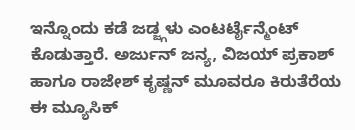ಇನ್ನೊಂದು ಕಡೆ ಜಡ್ಜ್ಗಳು ಎಂಟರ್ಟೈನ್ಮೆಂಟ್ ಕೊಡುತ್ತಾರೆ. ಅರ್ಜುನ್ ಜನ್ಯ, ವಿಜಯ್ ಪ್ರಕಾಶ್ ಹಾಗೂ ರಾಜೇಶ್ ಕೃಷ್ಣನ್ ಮೂವರೂ ಕಿರುತೆರೆಯ ಈ ಮ್ಯೂಸಿಕ್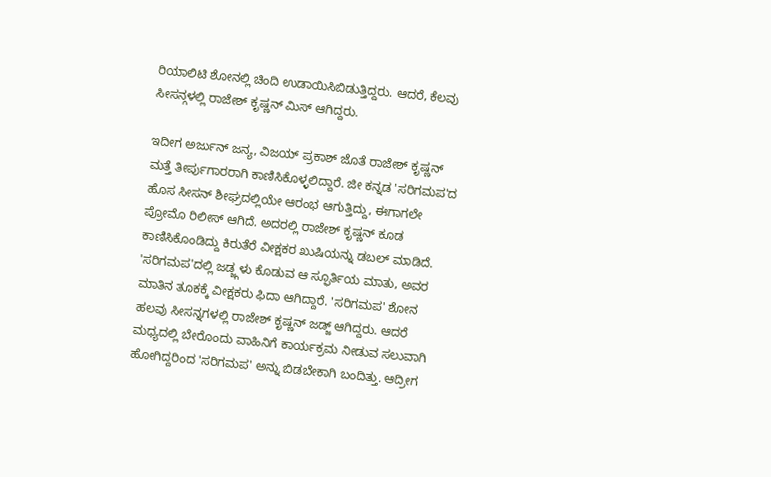ರಿಯಾಲಿಟಿ ಶೋನಲ್ಲಿ ಚಿಂದಿ ಉಡಾಯಿಸಿಬಿಡುತ್ತಿದ್ದರು. ಆದರೆ, ಕೆಲವು ಸೀಸನ್ಗಳಲ್ಲಿ ರಾಜೇಶ್ ಕೃಷ್ಣನ್ ಮಿಸ್ ಆಗಿದ್ದರು.

ಇದೀಗ ಅರ್ಜುನ್ ಜನ್ಯ, ವಿಜಯ್ ಪ್ರಕಾಶ್ ಜೊತೆ ರಾಜೇಶ್ ಕೃಷ್ಣನ್ ಮತ್ತೆ ತೀರ್ಪುಗಾರರಾಗಿ ಕಾಣಿಸಿಕೊಳ್ಳಲಿದ್ದಾರೆ. ಜೀ ಕನ್ನಡ 'ಸರಿಗಮಪ'ದ ಹೊಸ ಸೀಸನ್ ಶೀಘ್ರದಲ್ಲಿಯೇ ಆರಂಭ ಆಗುತ್ತಿದ್ದು, ಈಗಾಗಲೇ ಪ್ರೋಮೊ ರಿಲೀಸ್ ಆಗಿದೆ. ಅದರಲ್ಲಿ ರಾಜೇಶ್ ಕೃಷ್ಣನ್ ಕೂಡ ಕಾಣಿಸಿಕೊಂಡಿದ್ದು ಕಿರುತೆರೆ ವೀಕ್ಷಕರ ಖುಷಿಯನ್ನು ಡಬಲ್ ಮಾಡಿದೆ.
'ಸರಿಗಮಪ'ದಲ್ಲಿ ಜಡ್ಜ್ಗಳು ಕೊಡುವ ಆ ಸ್ಫೂರ್ತಿಯ ಮಾತು, ಅವರ ಮಾತಿನ ತೂಕಕ್ಕೆ ವೀಕ್ಷಕರು ಫಿದಾ ಆಗಿದ್ದಾರೆ. 'ಸರಿಗಮಪ' ಶೋನ ಹಲವು ಸೀಸನ್ನಗಳಲ್ಲಿ ರಾಜೇಶ್ ಕೃಷ್ಣನ್ ಜಡ್ಜ್ ಆಗಿದ್ದರು. ಆದರೆ ಮಧ್ಯದಲ್ಲಿ ಬೇರೊಂದು ವಾಹಿನಿಗೆ ಕಾರ್ಯಕ್ರಮ ನೀಡುವ ಸಲುವಾಗಿ ಹೋಗಿದ್ದರಿಂದ 'ಸರಿಗಮಪ' ಅನ್ನು ಬಿಡಬೇಕಾಗಿ ಬಂದಿತ್ತು. ಆದ್ರೀಗ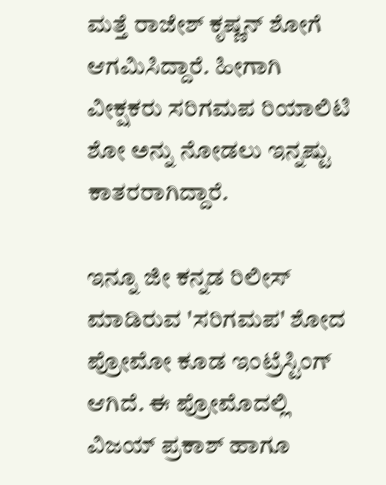ಮತ್ತೆ ರಾಜೇಶ್ ಕೃಷ್ಣನ್ ಶೋಗೆ ಆಗಮಿಸಿದ್ದಾರೆ. ಹೀಗಾಗಿ ವೀಕ್ಷಕರು ಸರಿಗಮಪ ರಿಯಾಲಿಟಿ ಶೋ ಅನ್ನು ನೋಡಲು ಇನ್ನಷ್ಟು ಕಾತರರಾಗಿದ್ದಾರೆ.

ಇನ್ನೂ ಜೀ ಕನ್ನಡ ರಿಲೀಸ್ ಮಾಡಿರುವ 'ಸರಿಗಮಪ' ಶೋದ ಪ್ರೋಮೋ ಕೂಡ ಇಂಟ್ರೆಸ್ಟಿಂಗ್ ಆಗಿದೆ. ಈ ಪ್ರೋಮೊದಲ್ಲಿ ವಿಜಯ್ ಪ್ರಕಾಶ್ ಹಾಗೂ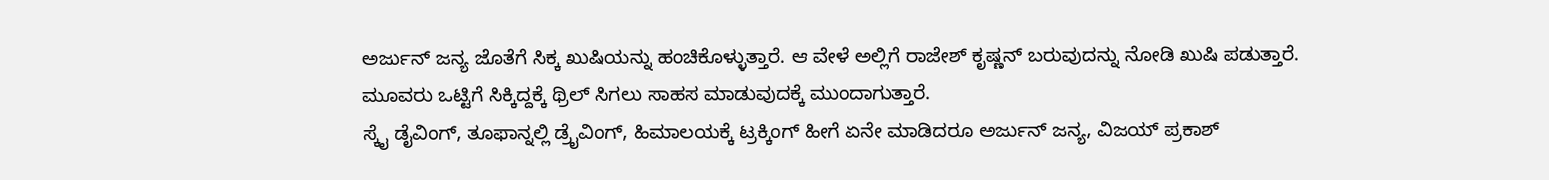ಅರ್ಜುನ್ ಜನ್ಯ ಜೊತೆಗೆ ಸಿಕ್ಕ ಖುಷಿಯನ್ನು ಹಂಚಿಕೊಳ್ಳುತ್ತಾರೆ. ಆ ವೇಳೆ ಅಲ್ಲಿಗೆ ರಾಜೇಶ್ ಕೃಷ್ಣನ್ ಬರುವುದನ್ನು ನೋಡಿ ಖುಷಿ ಪಡುತ್ತಾರೆ. ಮೂವರು ಒಟ್ಟಿಗೆ ಸಿಕ್ಕಿದ್ದಕ್ಕೆ ಥ್ರಿಲ್ ಸಿಗಲು ಸಾಹಸ ಮಾಡುವುದಕ್ಕೆ ಮುಂದಾಗುತ್ತಾರೆ.
ಸ್ಕೈ ಡೈವಿಂಗ್, ತೂಫಾನ್ನಲ್ಲಿ ಡ್ರೈವಿಂಗ್, ಹಿಮಾಲಯಕ್ಕೆ ಟ್ರಕ್ಕಿಂಗ್ ಹೀಗೆ ಏನೇ ಮಾಡಿದರೂ ಅರ್ಜುನ್ ಜನ್ಯ, ವಿಜಯ್ ಪ್ರಕಾಶ್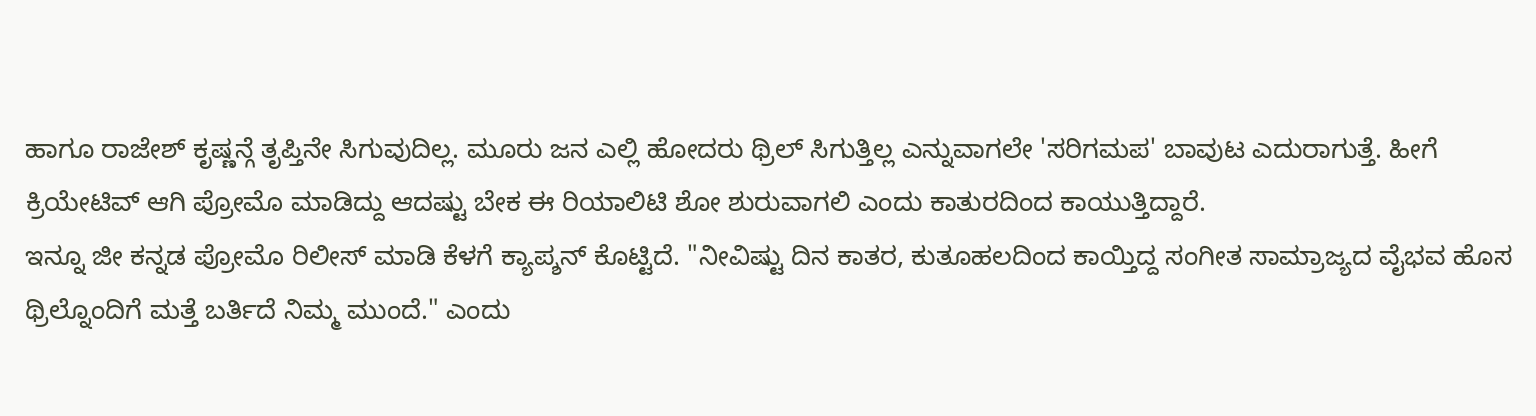ಹಾಗೂ ರಾಜೇಶ್ ಕೃಷ್ಣನ್ಗೆ ತೃಪ್ತಿನೇ ಸಿಗುವುದಿಲ್ಲ. ಮೂರು ಜನ ಎಲ್ಲಿ ಹೋದರು ಥ್ರಿಲ್ ಸಿಗುತ್ತಿಲ್ಲ ಎನ್ನುವಾಗಲೇ 'ಸರಿಗಮಪ' ಬಾವುಟ ಎದುರಾಗುತ್ತೆ. ಹೀಗೆ ಕ್ರಿಯೇಟಿವ್ ಆಗಿ ಪ್ರೋಮೊ ಮಾಡಿದ್ದು ಆದಷ್ಟು ಬೇಕ ಈ ರಿಯಾಲಿಟಿ ಶೋ ಶುರುವಾಗಲಿ ಎಂದು ಕಾತುರದಿಂದ ಕಾಯುತ್ತಿದ್ದಾರೆ.
ಇನ್ನೂ ಜೀ ಕನ್ನಡ ಪ್ರೋಮೊ ರಿಲೀಸ್ ಮಾಡಿ ಕೆಳಗೆ ಕ್ಯಾಪ್ಶನ್ ಕೊಟ್ಟಿದೆ. "ನೀವಿಷ್ಟು ದಿನ ಕಾತರ, ಕುತೂಹಲದಿಂದ ಕಾಯ್ತಿದ್ದ ಸಂಗೀತ ಸಾಮ್ರಾಜ್ಯದ ವೈಭವ ಹೊಸ ಥ್ರಿಲ್ನೊಂದಿಗೆ ಮತ್ತೆ ಬರ್ತಿದೆ ನಿಮ್ಮ ಮುಂದೆ." ಎಂದು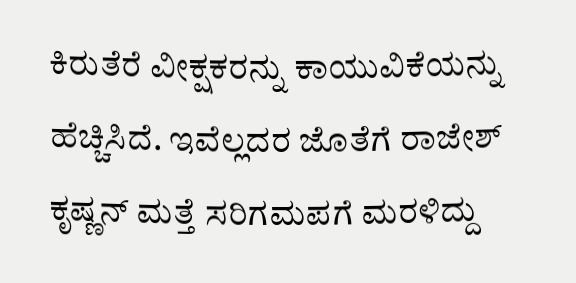ಕಿರುತೆರೆ ವೀಕ್ಷಕರನ್ನು ಕಾಯುವಿಕೆಯನ್ನು ಹೆಚ್ಚಿಸಿದೆ. ಇವೆಲ್ಲದರ ಜೊತೆಗೆ ರಾಜೇಶ್ ಕೃಷ್ಣನ್ ಮತ್ತೆ ಸರಿಗಮಪಗೆ ಮರಳಿದ್ದು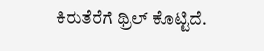ಕಿರುತೆರೆಗೆ ಥ್ರಿಲ್ ಕೊಟ್ಟಿದೆ.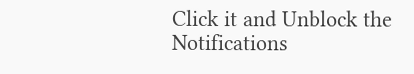Click it and Unblock the Notifications